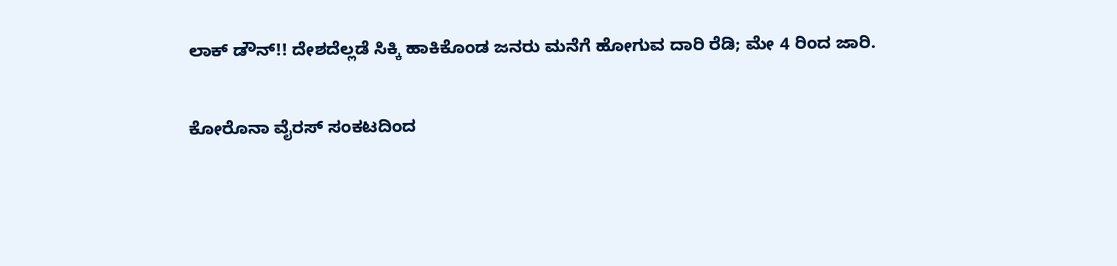ಲಾಕ್ ಡೌನ್!! ದೇಶದೆಲ್ಲಡೆ ಸಿಕ್ಕಿ ಹಾಕಿಕೊಂಡ ಜನರು ಮನೆಗೆ ಹೋಗುವ ದಾರಿ ರೆಡಿ; ಮೇ 4 ರಿಂದ ಜಾರಿ.

ಕೋರೊನಾ ವೈರಸ್ ಸಂಕಟದಿಂದ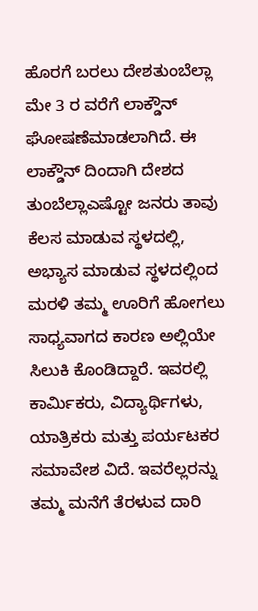ಹೊರಗೆ ಬರಲು ದೇಶತುಂಬೆಲ್ಲಾ ಮೇ 3 ರ ವರೆಗೆ ಲಾಕ್ಡೌನ್ ಘೋಷಣೆಮಾಡಲಾಗಿದೆ. ಈ ಲಾಕ್ಡೌನ್ ದಿಂದಾಗಿ ದೇಶದ ತುಂಬೆಲ್ಲಾಎಷ್ಟೋ ಜನರು ತಾವು ಕೆಲಸ ಮಾಡುವ ಸ್ಥಳದಲ್ಲಿ, ಅಭ್ಯಾಸ ಮಾಡುವ ಸ್ಥಳದಲ್ಲಿಂದ ಮರಳಿ ತಮ್ಮ ಊರಿಗೆ ಹೋಗಲು ಸಾಧ್ಯವಾಗದ ಕಾರಣ ಅಲ್ಲಿಯೇ ಸಿಲುಕಿ ಕೊಂಡಿದ್ದಾರೆ. ಇವರಲ್ಲಿ ಕಾರ್ಮಿಕರು, ವಿದ್ಯಾರ್ಥಿಗಳು, ಯಾತ್ರಿಕರು ಮತ್ತು ಪರ್ಯಟಕರ ಸಮಾವೇಶ ವಿದೆ. ಇವರೆಲ್ಲರನ್ನು ತಮ್ಮ ಮನೆಗೆ ತೆರಳುವ ದಾರಿ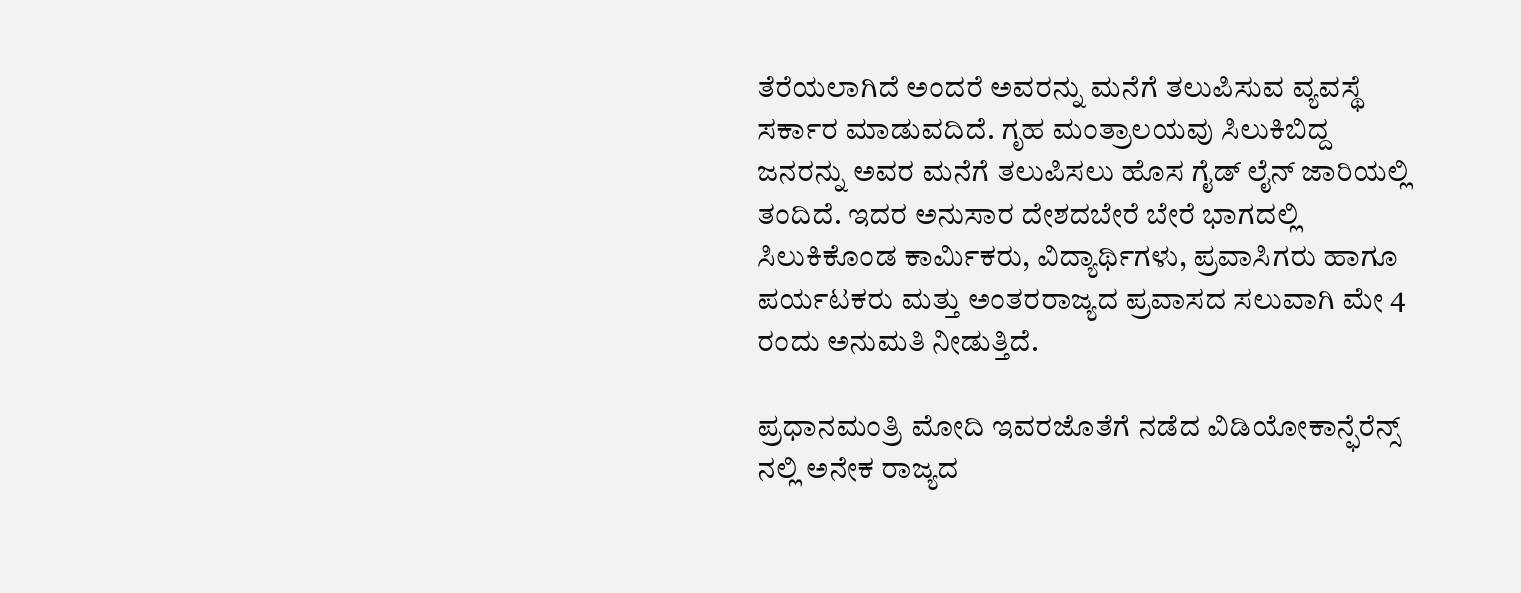ತೆರೆಯಲಾಗಿದೆ ಅಂದರೆ ಅವರನ್ನು ಮನೆಗೆ ತಲುಪಿಸುವ ವ್ಯವಸ್ಥೆ ಸರ್ಕಾರ ಮಾಡುವದಿದೆ. ಗೃಹ ಮಂತ್ರಾಲಯವು ಸಿಲುಕಿಬಿದ್ದ ಜನರನ್ನು ಅವರ ಮನೆಗೆ ತಲುಪಿಸಲು ಹೊಸ ಗೈಡ್ ಲೈನ್ ಜಾರಿಯಲ್ಲಿ ತಂದಿದೆ. ಇದರ ಅನುಸಾರ ದೇಶದಬೇರೆ ಬೇರೆ ಭಾಗದಲ್ಲಿ ಸಿಲುಕಿಕೊಂಡ ಕಾರ್ಮಿಕರು, ವಿದ್ಯಾರ್ಥಿಗಳು, ಪ್ರವಾಸಿಗರು ಹಾಗೂ ಪರ್ಯಟಕರು ಮತ್ತು ಅಂತರರಾಜ್ಯದ ಪ್ರವಾಸದ ಸಲುವಾಗಿ ಮೇ 4 ರಂದು ಅನುಮತಿ ನೀಡುತ್ತಿದೆ.

ಪ್ರಧಾನಮಂತ್ರಿ ಮೋದಿ ಇವರಜೊತೆಗೆ ನಡೆದ ವಿಡಿಯೋಕಾನ್ಫೆರೆನ್ಸ್ ನಲ್ಲಿ ಅನೇಕ ರಾಜ್ಯದ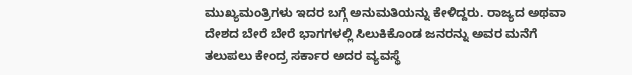ಮುಖ್ಯಮಂತ್ರಿಗಳು ಇದರ ಬಗ್ಗೆ ಅನುಮತಿಯನ್ನು ಕೇಳಿದ್ದರು. ರಾಜ್ಯದ ಅಥವಾ ದೇಶದ ಬೇರೆ ಬೇರೆ ಭಾಗಗಳಲ್ಲಿ ಸಿಲುಕಿಕೊಂಡ ಜನರನ್ನು ಅವರ ಮನೆಗೆ ತಲುಪಲು ಕೇಂದ್ರ ಸರ್ಕಾರ ಅದರ ವ್ಯವಸ್ಥೆ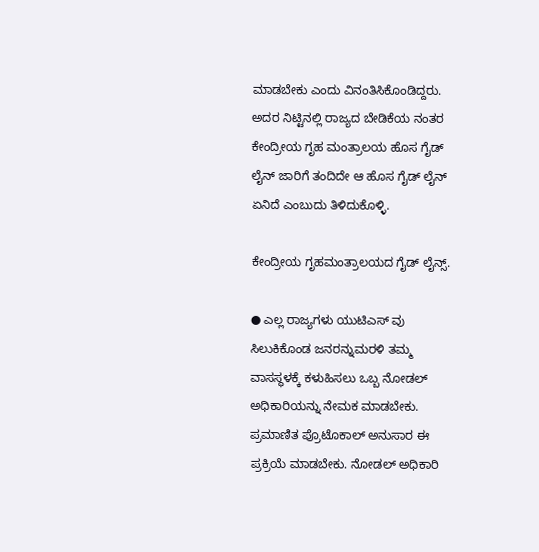ಮಾಡಬೇಕು ಎಂದು ವಿನಂತಿಸಿಕೊಂಡಿದ್ದರು. ಅದರ ನಿಟ್ಟಿನಲ್ಲಿ ರಾಜ್ಯದ ಬೇಡಿಕೆಯ ನಂತರ ಕೇಂದ್ರೀಯ ಗೃಹ ಮಂತ್ರಾಲಯ ಹೊಸ ಗೈಡ್ ಲೈನ್ ಜಾರಿಗೆ ತಂದಿದೇ ಆ ಹೊಸ ಗೈಡ್ ಲೈನ್ ಏನಿದೆ ಎಂಬುದು ತಿಳಿದುಕೊಳ್ಳಿ.

ಕೇಂದ್ರೀಯ ಗೃಹಮಂತ್ರಾಲಯದ ಗೈಡ್ ಲೈನ್ಸ್.

● ಎಲ್ಲ ರಾಜ್ಯಗಳು ಯುಟಿಎಸ್ ವು ಸಿಲುಕಿಕೊಂಡ ಜನರನ್ನುಮರಳಿ ತಮ್ಮ ವಾಸಸ್ಥಳಕ್ಕೆ ಕಳುಹಿಸಲು ಒಬ್ಬ ನೋಡಲ್ ಅಧಿಕಾರಿಯನ್ನು ನೇಮಕ ಮಾಡಬೇಕು. ಪ್ರಮಾಣಿತ ಪ್ರೊಟೊಕಾಲ್ ಅನುಸಾರ ಈ ಪ್ರಕ್ರಿಯೆ ಮಾಡಬೇಕು. ನೋಡಲ್ ಅಧಿಕಾರಿ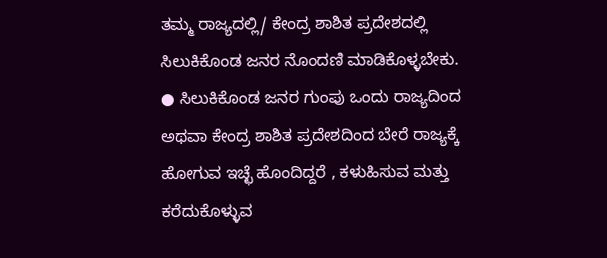ತಮ್ಮ ರಾಜ್ಯದಲ್ಲಿ/ ಕೇಂದ್ರ ಶಾಶಿತ ಪ್ರದೇಶದಲ್ಲಿ ಸಿಲುಕಿಕೊಂಡ ಜನರ ನೊಂದಣಿ ಮಾಡಿಕೊಳ್ಳಬೇಕು.
● ಸಿಲುಕಿಕೊಂಡ ಜನರ ಗುಂಪು ಒಂದು ರಾಜ್ಯದಿಂದ ಅಥವಾ ಕೇಂದ್ರ ಶಾಶಿತ ಪ್ರದೇಶದಿಂದ ಬೇರೆ ರಾಜ್ಯಕ್ಕೆ ಹೋಗುವ ಇಚ್ಛೆ ಹೊಂದಿದ್ದರೆ , ಕಳುಹಿಸುವ ಮತ್ತು ಕರೆದುಕೊಳ್ಳುವ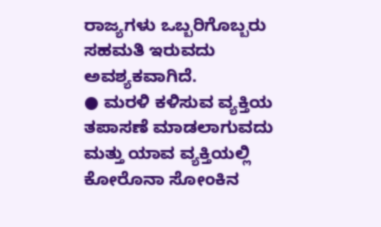ರಾಜ್ಯಗಳು ಒಬ್ಬರಿಗೊಬ್ಬರು ಸಹಮತಿ ಇರುವದು ಅವಶ್ಯಕವಾಗಿದೆ.
● ಮರಳಿ ಕಳಿಸುವ ವ್ಯಕ್ತಿಯ ತಪಾಸಣೆ ಮಾಡಲಾಗುವದು ಮತ್ತು ಯಾವ ವ್ಯಕ್ತಿಯಲ್ಲಿ ಕೋರೊನಾ ಸೋಂಕಿನ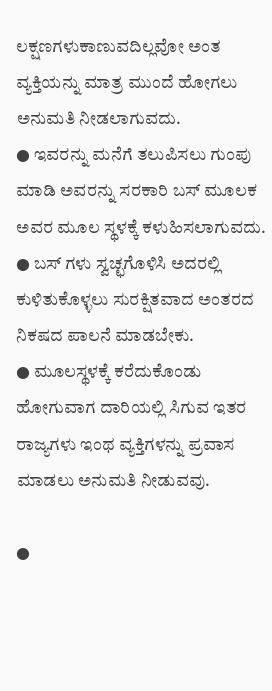ಲಕ್ಷಣಗಳುಕಾಣುವದಿಲ್ಲವೋ ಅಂತ ವ್ಯಕ್ತಿಯನ್ನು ಮಾತ್ರ ಮುಂದೆ ಹೋಗಲು ಅನುಮತಿ ನೀಡಲಾಗುವದು.
● ಇವರನ್ನು ಮನೆಗೆ ತಲುಪಿಸಲು ಗುಂಪು ಮಾಡಿ ಅವರನ್ನು ಸರಕಾರಿ ಬಸ್ ಮೂಲಕ ಅವರ ಮೂಲ ಸ್ಥಳಕ್ಕೆ ಕಳುಹಿಸಲಾಗುವದು.
● ಬಸ್ ಗಳು ಸ್ವಚ್ಛಗೊಳಿಸಿ ಅದರಲ್ಲಿ ಕುಳಿತುಕೊಳ್ಳಲು ಸುರಕ್ಷಿತವಾದ ಅಂತರದ ನಿಕಷದ ಪಾಲನೆ ಮಾಡಬೇಕು.
● ಮೂಲಸ್ಥಳಕ್ಕೆ ಕರೆದುಕೊಂಡು ಹೋಗುವಾಗ ದಾರಿಯಲ್ಲಿ ಸಿಗುವ ಇತರ ರಾಜ್ಯಗಳು ಇಂಥ ವ್ಯಕ್ತಿಗಳನ್ನು ಪ್ರವಾಸ ಮಾಡಲು ಅನುಮತಿ ನೀಡುವವು.

●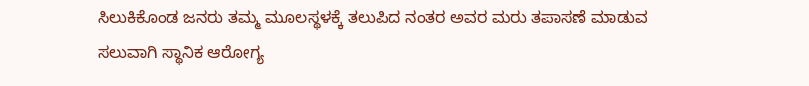ಸಿಲುಕಿಕೊಂಡ ಜನರು ತಮ್ಮ ಮೂಲಸ್ಥಳಕ್ಕೆ ತಲುಪಿದ ನಂತರ ಅವರ ಮರು ತಪಾಸಣೆ ಮಾಡುವ ಸಲುವಾಗಿ ಸ್ಥಾನಿಕ ಆರೋಗ್ಯ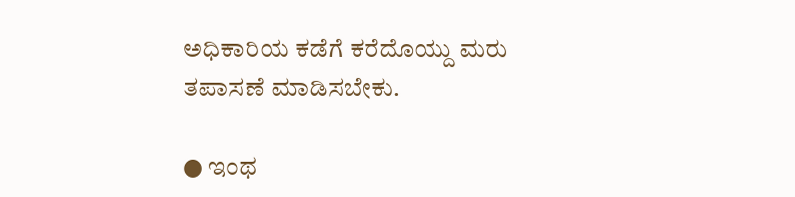ಅಧಿಕಾರಿಯ ಕಡೆಗೆ ಕರೆದೊಯ್ದು ಮರು ತಪಾಸಣೆ ಮಾಡಿಸಬೇಕು.

● ಇಂಥ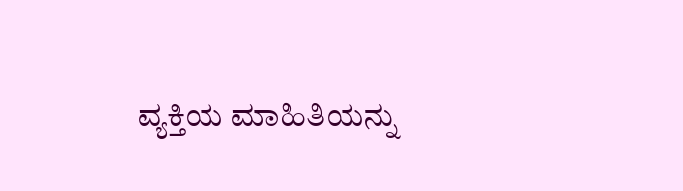ವ್ಯಕ್ತಿಯ ಮಾಹಿತಿಯನ್ನು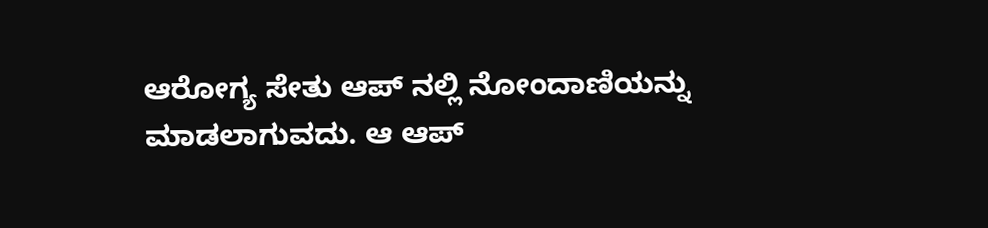ಆರೋಗ್ಯ ಸೇತು ಆಪ್ ನಲ್ಲಿ ನೋಂದಾಣಿಯನ್ನು ಮಾಡಲಾಗುವದು. ಆ ಆಪ್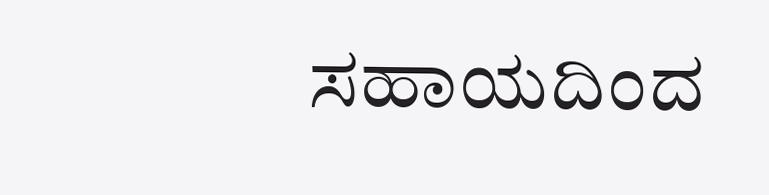ಸಹಾಯದಿಂದ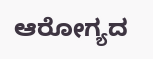ಆರೋಗ್ಯದ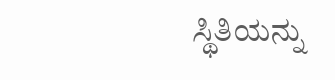ಸ್ಥಿತಿಯನ್ನು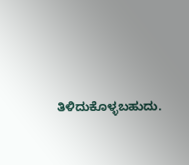ತಿಳಿದುಕೊಳ್ಳಬಹುದು.